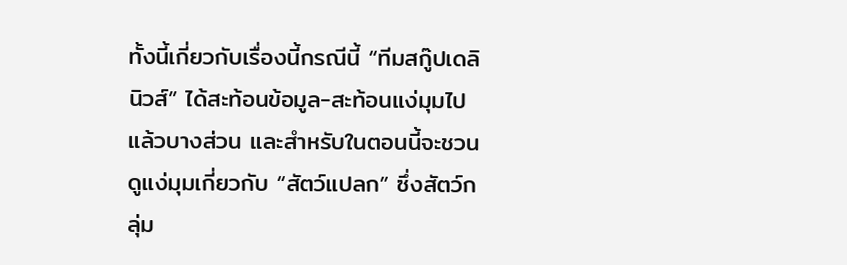ทั้งนี้เกี่ยวกับเรื่องนี้กรณีนี้ “ทีมสกู๊ปเดลินิวส์” ได้สะท้อนข้อมูล-สะท้อนแง่มุมไปแล้วบางส่วน และสำหรับในตอนนี้จะชวนดูแง่มุมเกี่ยวกับ “สัตว์แปลก” ซึ่งสัตว์กลุ่ม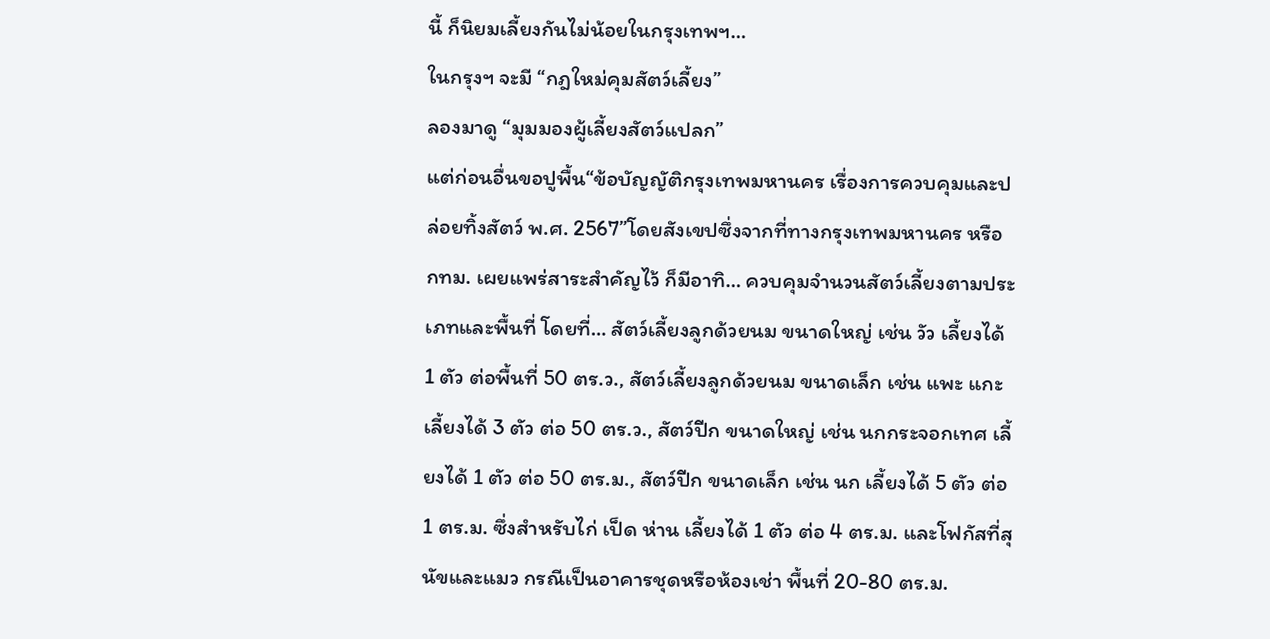นี้ ก็นิยมเลี้ยงกันไม่น้อยในกรุงเทพฯ…
ในกรุงฯ จะมี “กฎใหม่คุมสัตว์เลี้ยง”
ลองมาดู “มุมมองผู้เลี้ยงสัตว์แปลก”
แต่ก่อนอื่นขอปูพื้น“ข้อบัญญัติกรุงเทพมหานคร เรื่องการควบคุมและปล่อยทิ้งสัตว์ พ.ศ. 2567”โดยสังเขปซึ่งจากที่ทางกรุงเทพมหานคร หรือ กทม. เผยแพร่สาระสำคัญไว้ ก็มีอาทิ… ควบคุมจำนวนสัตว์เลี้ยงตามประเภทและพื้นที่ โดยที่… สัตว์เลี้ยงลูกด้วยนม ขนาดใหญ่ เช่น วัว เลี้ยงได้ 1 ตัว ต่อพื้นที่ 50 ตร.ว., สัตว์เลี้ยงลูกด้วยนม ขนาดเล็ก เช่น แพะ แกะ เลี้ยงได้ 3 ตัว ต่อ 50 ตร.ว., สัตว์ปีก ขนาดใหญ่ เช่น นกกระจอกเทศ เลี้ยงได้ 1 ตัว ต่อ 50 ตร.ม., สัตว์ปีก ขนาดเล็ก เช่น นก เลี้ยงได้ 5 ตัว ต่อ 1 ตร.ม. ซึ่งสำหรับไก่ เป็ด ห่าน เลี้ยงได้ 1 ตัว ต่อ 4 ตร.ม. และโฟกัสที่สุนัขและแมว กรณีเป็นอาคารชุดหรือห้องเช่า พื้นที่ 20-80 ตร.ม.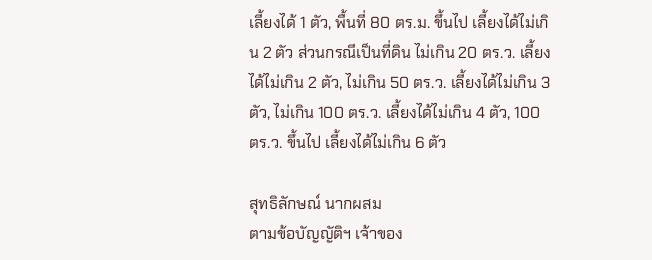เลี้ยงได้ 1 ตัว, พื้นที่ 80 ตร.ม. ขึ้นไป เลี้ยงได้ไม่เกิน 2 ตัว ส่วนกรณีเป็นที่ดิน ไม่เกิน 20 ตร.ว. เลี้ยงได้ไม่เกิน 2 ตัว, ไม่เกิน 50 ตร.ว. เลี้ยงได้ไม่เกิน 3 ตัว, ไม่เกิน 100 ตร.ว. เลี้ยงได้ไม่เกิน 4 ตัว, 100 ตร.ว. ขึ้นไป เลี้ยงได้ไม่เกิน 6 ตัว

สุทธิลักษณ์ นากผสม
ตามข้อบัญญัติฯ เจ้าของ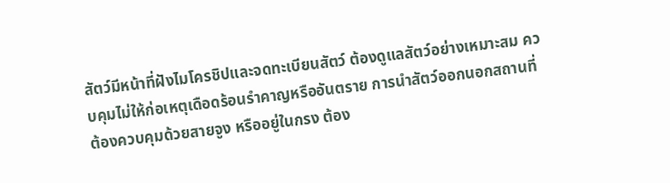สัตว์มีหน้าที่ฝังไมโครชิปและจดทะเบียนสัตว์ ต้องดูแลสัตว์อย่างเหมาะสม ควบคุมไม่ให้ก่อเหตุเดือดร้อนรำคาญหรืออันตราย การนำสัตว์ออกนอกสถานที่ต้องควบคุมด้วยสายจูง หรืออยู่ในกรง ต้อง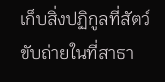เก็บสิ่งปฏิกูลที่สัตว์ขับถ่ายในที่สาธา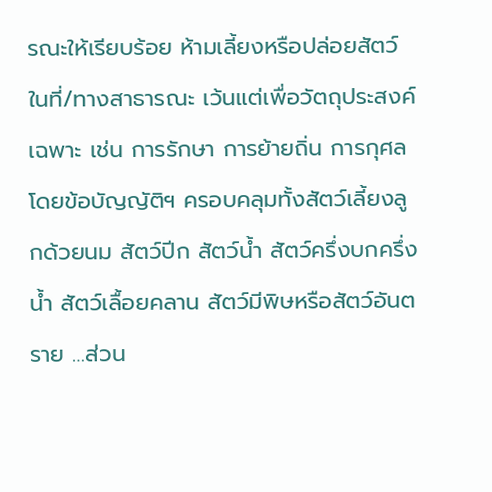รณะให้เรียบร้อย ห้ามเลี้ยงหรือปล่อยสัตว์ในที่/ทางสาธารณะ เว้นแต่เพื่อวัตถุประสงค์เฉพาะ เช่น การรักษา การย้ายถิ่น การกุศล โดยข้อบัญญัติฯ ครอบคลุมทั้งสัตว์เลี้ยงลูกด้วยนม สัตว์ปีก สัตว์น้ำ สัตว์ครึ่งบกครึ่งน้ำ สัตว์เลื้อยคลาน สัตว์มีพิษหรือสัตว์อันตราย …ส่วน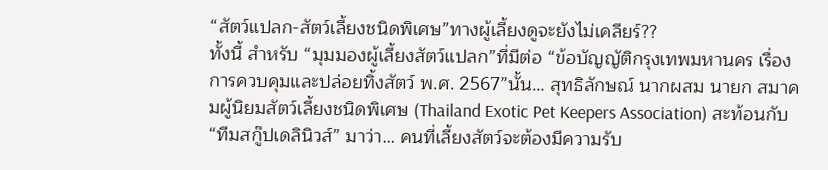“สัตว์แปลก-สัตว์เลี้ยงชนิดพิเศษ”ทางผู้เลี้ยงดูจะยังไม่เคลียร์??
ทั้งนี้ สำหรับ “มุมมองผู้เลี้ยงสัตว์แปลก”ที่มีต่อ “ข้อบัญญัติกรุงเทพมหานคร เรื่องการควบคุมและปล่อยทิ้งสัตว์ พ.ศ. 2567”นั้น… สุทธิลักษณ์ นากผสม นายก สมาคมผู้นิยมสัตว์เลี้ยงชนิดพิเศษ (Thailand Exotic Pet Keepers Association) สะท้อนกับ “ทีมสกู๊ปเดลินิวส์” มาว่า… คนที่เลี้ยงสัตว์จะต้องมีความรับ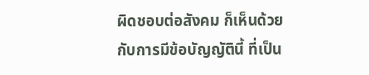ผิดชอบต่อสังคม ก็เห็นด้วยกับการมีข้อบัญญัตินี้ ที่เป็น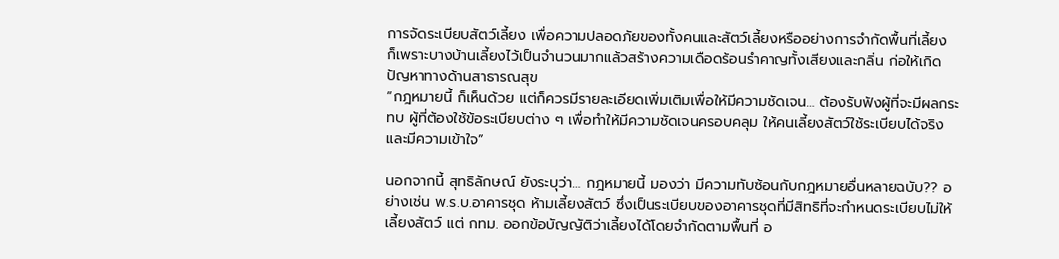การจัดระเบียบสัตว์เลี้ยง เพื่อความปลอดภัยของทั้งคนและสัตว์เลี้ยงหรืออย่างการจำกัดพื้นที่เลี้ยง ก็เพราะบางบ้านเลี้ยงไว้เป็นจำนวนมากแล้วสร้างความเดือดร้อนรำคาญทั้งเสียงและกลิ่น ก่อให้เกิดปัญหาทางด้านสาธารณสุข
“กฎหมายนี้ ก็เห็นด้วย แต่ก็ควรมีรายละเอียดเพิ่มเติมเพื่อให้มีความชัดเจน… ต้องรับฟังผู้ที่จะมีผลกระทบ ผู้ที่ต้องใช้ข้อระเบียบต่าง ๆ เพื่อทำให้มีความชัดเจนครอบคลุม ให้คนเลี้ยงสัตว์ใช้ระเบียบได้จริงและมีความเข้าใจ”

นอกจากนี้ สุทธิลักษณ์ ยังระบุว่า… กฎหมายนี้ มองว่า มีความทับซ้อนกับกฎหมายอื่นหลายฉบับ?? อย่างเช่น พ.ร.บ.อาคารชุด ห้ามเลี้ยงสัตว์ ซึ่งเป็นระเบียบของอาคารชุดที่มีสิทธิที่จะกำหนดระเบียบไม่ให้เลี้ยงสัตว์ แต่ กทม. ออกข้อบัญญัติว่าเลี้ยงได้โดยจำกัดตามพื้นที่ อ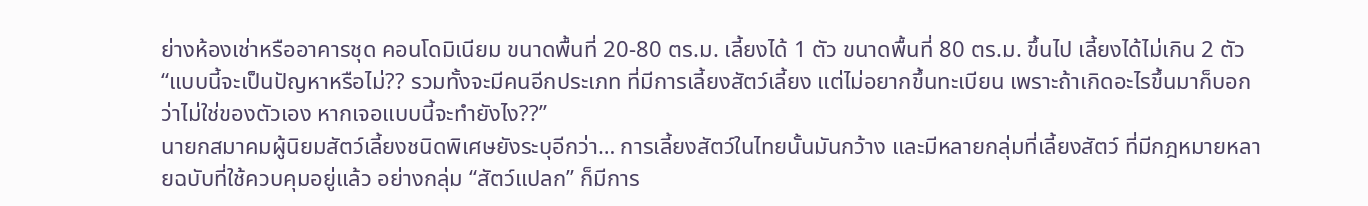ย่างห้องเช่าหรืออาคารชุด คอนโดมิเนียม ขนาดพื้นที่ 20-80 ตร.ม. เลี้ยงได้ 1 ตัว ขนาดพื้นที่ 80 ตร.ม. ขึ้นไป เลี้ยงได้ไม่เกิน 2 ตัว “แบบนี้จะเป็นปัญหาหรือไม่?? รวมทั้งจะมีคนอีกประเภท ที่มีการเลี้ยงสัตว์เลี้ยง แต่ไม่อยากขึ้นทะเบียน เพราะถ้าเกิดอะไรขึ้นมาก็บอกว่าไม่ใช่ของตัวเอง หากเจอแบบนี้จะทำยังไง??”
นายกสมาคมผู้นิยมสัตว์เลี้ยงชนิดพิเศษยังระบุอีกว่า… การเลี้ยงสัตว์ในไทยนั้นมันกว้าง และมีหลายกลุ่มที่เลี้ยงสัตว์ ที่มีกฎหมายหลายฉบับที่ใช้ควบคุมอยู่แล้ว อย่างกลุ่ม “สัตว์แปลก” ก็มีการ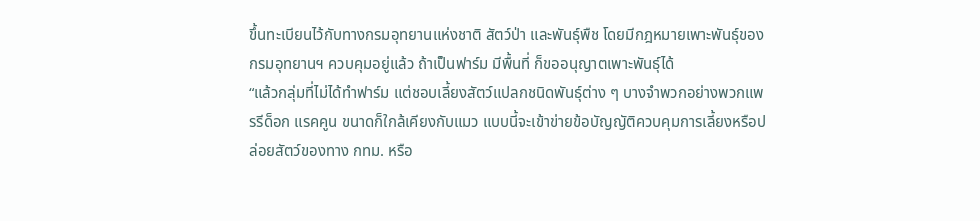ขึ้นทะเบียนไว้กับทางกรมอุทยานแห่งชาติ สัตว์ป่า และพันธุ์พืช โดยมีกฎหมายเพาะพันธุ์ของกรมอุทยานฯ ควบคุมอยู่แล้ว ถ้าเป็นฟาร์ม มีพื้นที่ ก็ขออนุญาตเพาะพันธุ์ได้
“แล้วกลุ่มที่ไม่ได้ทำฟาร์ม แต่ชอบเลี้ยงสัตว์แปลกชนิดพันธุ์ต่าง ๆ บางจำพวกอย่างพวกแพรรีด็อก แรคคูน ขนาดก็ใกล้เคียงกับแมว แบบนี้จะเข้าข่ายข้อบัญญัติควบคุมการเลี้ยงหรือปล่อยสัตว์ของทาง กทม. หรือ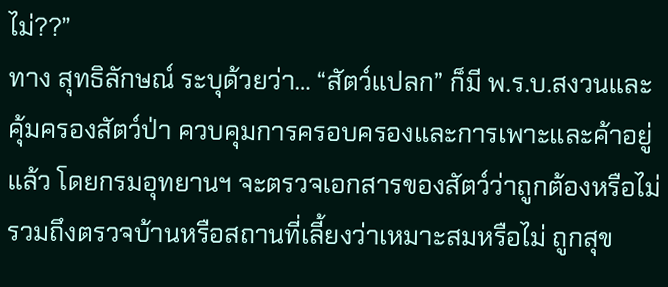ไม่??”
ทาง สุทธิลักษณ์ ระบุด้วยว่า… “สัตว์แปลก” ก็มี พ.ร.บ.สงวนและคุ้มครองสัตว์ป่า ควบคุมการครอบครองและการเพาะและค้าอยู่แล้ว โดยกรมอุทยานฯ จะตรวจเอกสารของสัตว์ว่าถูกต้องหรือไม่ รวมถึงตรวจบ้านหรือสถานที่เลี้ยงว่าเหมาะสมหรือไม่ ถูกสุข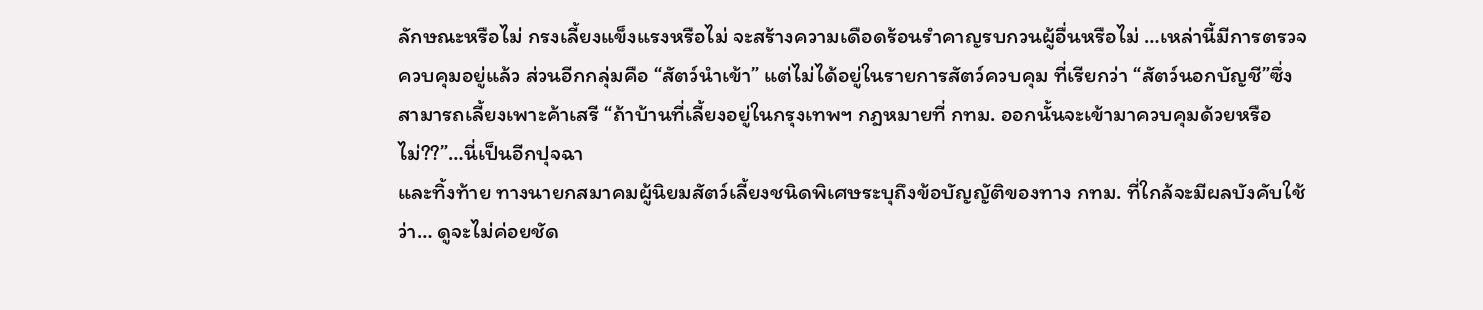ลักษณะหรือไม่ กรงเลี้ยงแข็งแรงหรือไม่ จะสร้างความเดือดร้อนรำคาญรบกวนผู้อื่นหรือไม่ …เหล่านี้มีการตรวจควบคุมอยู่แล้ว ส่วนอีกกลุ่มคือ “สัตว์นำเข้า” แต่ไม่ได้อยู่ในรายการสัตว์ควบคุม ที่เรียกว่า “สัตว์นอกบัญชี”ซึ่งสามารถเลี้ยงเพาะค้าเสรี “ถ้าบ้านที่เลี้ยงอยู่ในกรุงเทพฯ กฎหมายที่ กทม. ออกนั้นจะเข้ามาควบคุมด้วยหรือไม่??”…นี่เป็นอีกปุจฉา
และทิ้งท้าย ทางนายกสมาคมผู้นิยมสัตว์เลี้ยงชนิดพิเศษระบุถึงข้อบัญญัติของทาง กทม. ที่ใกล้จะมีผลบังคับใช้ว่า… ดูจะไม่ค่อยชัด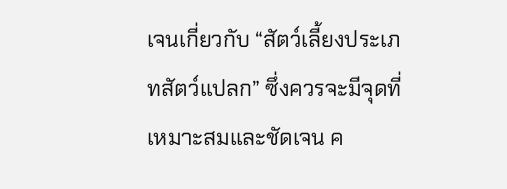เจนเกี่ยวกับ “สัตว์เลี้ยงประเภทสัตว์แปลก” ซึ่งควรจะมีจุดที่เหมาะสมและชัดเจน ค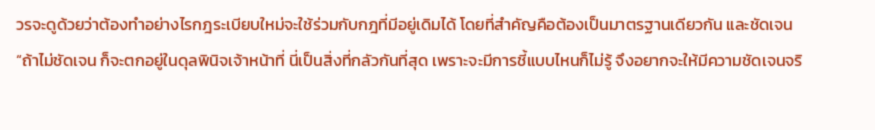วรจะดูด้วยว่าต้องทำอย่างไรกฎระเบียบใหม่จะใช้ร่วมกับกฎที่มีอยู่เดิมได้ โดยที่สำคัญคือต้องเป็นมาตรฐานเดียวกัน และชัดเจน“ถ้าไม่ชัดเจน ก็จะตกอยู่ในดุลพินิจเจ้าหน้าที่ นี่เป็นสิ่งที่กลัวกันที่สุด เพราะจะมีการชี้แบบไหนก็ไม่รู้ จึงอยากจะให้มีความชัดเจนจริ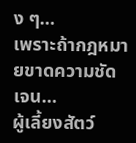ง ๆ…
เพราะถ้ากฎหมายขาดความชัดเจน…
ผู้เลี้ยงสัตว์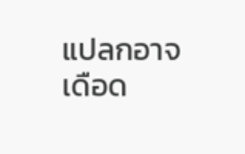แปลกอาจเดือด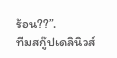ร้อน??”.
ทีมสกู๊ปเดลินิวส์